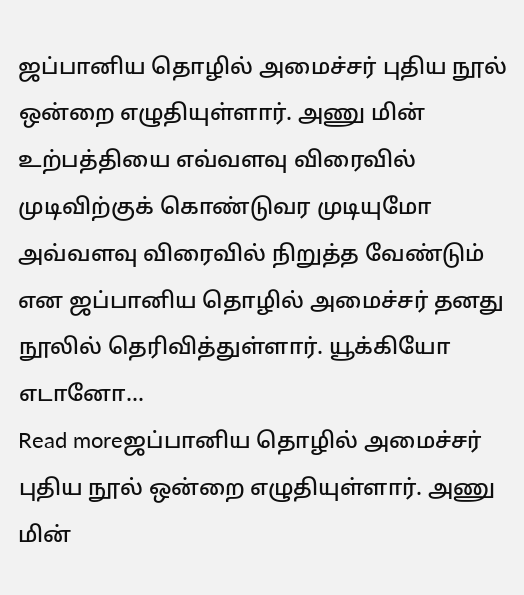ஜப்பானிய தொழில் அமைச்சர் புதிய நூல் ஒன்றை எழுதியுள்ளார். அணு மின் உற்பத்தியை எவ்வளவு விரைவில் முடிவிற்குக் கொண்டுவர முடியுமோ அவ்வளவு விரைவில் நிறுத்த வேண்டும் என ஜப்பானிய தொழில் அமைச்சர் தனது நூலில் தெரிவித்துள்ளார். யூக்கியோ எடானோ...
Read moreஜப்பானிய தொழில் அமைச்சர் புதிய நூல் ஒன்றை எழுதியுள்ளார். அணு மின்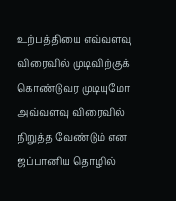உற்பத்தியை எவ்வளவு விரைவில் முடிவிற்குக் கொண்டுவர முடியுமோ அவ்வளவு விரைவில் நிறுத்த வேண்டும் என ஜப்பானிய தொழில்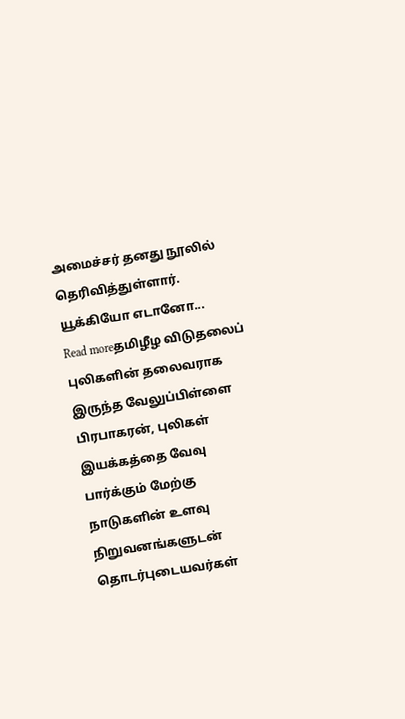அமைச்சர் தனது நூலில் தெரிவித்துள்ளார். யூக்கியோ எடானோ...
Read moreதமிழீழ விடுதலைப் புலிகளின் தலைவராக இருந்த வேலுப்பிள்ளை பிரபாகரன், புலிகள் இயக்கத்தை வேவு பார்க்கும் மேற்கு நாடுகளின் உளவு நிறுவனங்களுடன் தொடர்புடையவர்கள்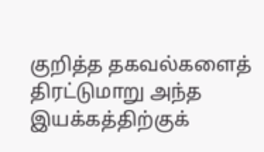குறித்த தகவல்களைத் திரட்டுமாறு அந்த இயக்கத்திற்குக்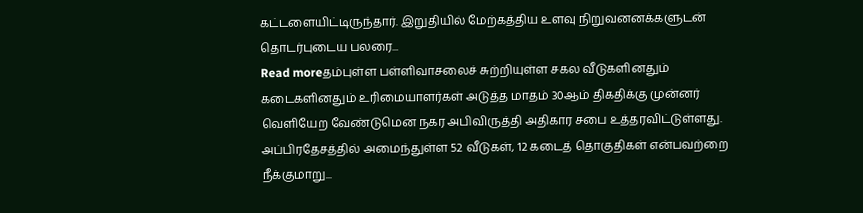கட்டளையிட்டிருந்தார். இறுதியில் மேற்கத்திய உளவு நிறுவனனக்களுடன் தொடர்புடைய பலரை...
Read moreதம்புள்ள பள்ளிவாசலைச் சுற்றியுள்ள சகல வீடுகளினதும் கடைகளினதும் உரிமையாளர்கள் அடுத்த மாதம் 30ஆம் திகதிக்கு முன்னர் வெளியேற வேண்டுமென நகர அபிவிருத்தி அதிகார சபை உத்தரவிட்டுள்ளது. அப்பிரதேசத்தில் அமைந்துள்ள 52 வீடுகள், 12 கடைத் தொகுதிகள் என்பவற்றை நீக்குமாறு...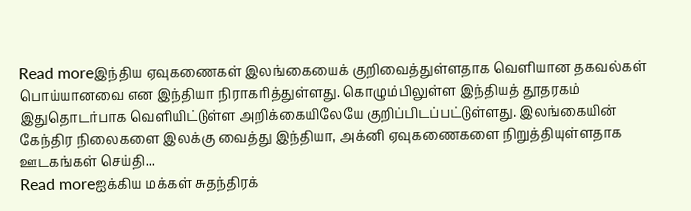Read moreஇந்திய ஏவுகணைகள் இலங்கையைக் குறிவைத்துள்ளதாக வெளியான தகவல்கள் பொய்யானவை என இந்தியா நிராகரித்துள்ளது. கொழும்பிலுள்ள இந்தியத் தூதரகம் இதுதொடர்பாக வெளியிட்டுள்ள அறிக்கையிலேயே குறிப்பிடப்பட்டுள்ளது. இலங்கையின் கேந்திர நிலைகளை இலக்கு வைத்து இந்தியா, அக்னி ஏவுகணைகளை நிறுத்தியுள்ளதாக ஊடகங்கள் செய்தி...
Read moreஐக்கிய மக்கள் சுதந்திரக்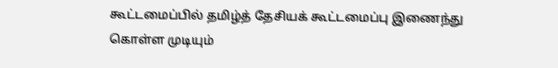கூட்டமைப்பில் தமிழ்த் தேசியக் கூட்டமைப்பு இணைந்து கொள்ள முடியும்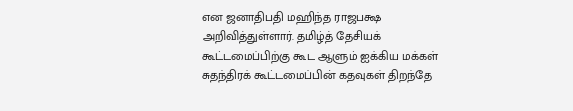என ஜனாதிபதி மஹிந்த ராஜபக்ஷ அறிவித்துள்ளார். தமிழ்த் தேசியக் கூட்டமைப்பிற்கு கூட ஆளும் ஐக்கிய மக்கள் சுதந்திரக் கூட்டமைப்பின் கதவுகள் திறந்தே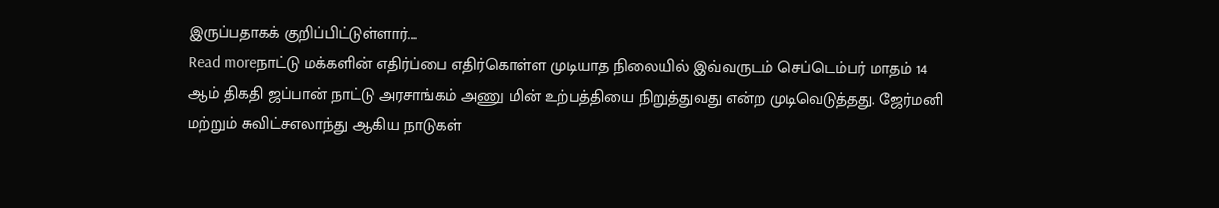இருப்பதாகக் குறிப்பிட்டுள்ளார்....
Read moreநாட்டு மக்களின் எதிர்ப்பை எதிர்கொள்ள முடியாத நிலையில் இவ்வருடம் செப்டெம்பர் மாதம் 14 ஆம் திகதி ஜப்பான் நாட்டு அரசாங்கம் அணு மின் உற்பத்தியை நிறுத்துவது என்ற முடிவெடுத்தது. ஜேர்மனி மற்றும் சுவிட்சஎலாந்து ஆகிய நாடுகள்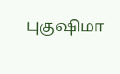புகுஷிமா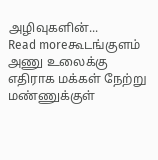அழிவுகளின்...
Read moreகூடங்குளம் அணு உலைக்கு எதிராக மக்கள் நேற்று மண்ணுக்குள்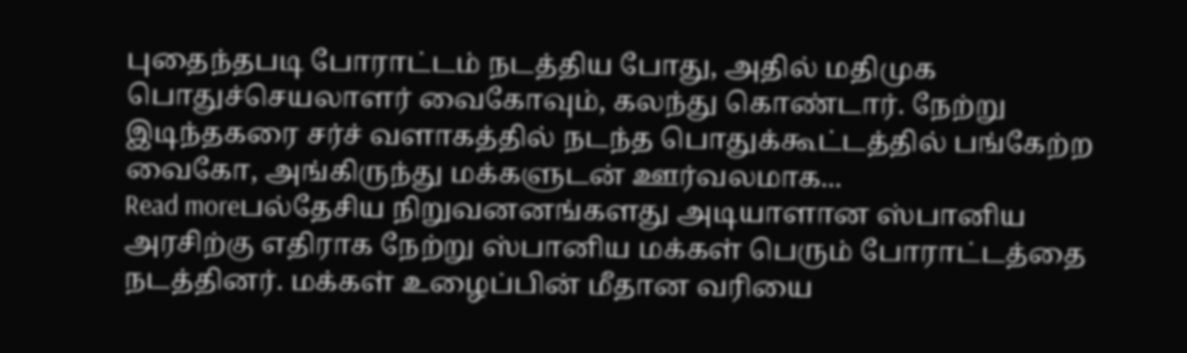புதைந்தபடி போராட்டம் நடத்திய போது, அதில் மதிமுக பொதுச்செயலாளர் வைகோவும், கலந்து கொண்டார். நேற்று இடிந்தகரை சர்ச் வளாகத்தில் நடந்த பொதுக்கூட்டத்தில் பங்கேற்ற வைகோ, அங்கிருந்து மக்களுடன் ஊர்வலமாக...
Read moreபல்தேசிய நிறுவனனங்களது அடியாளான ஸ்பானிய அரசிற்கு எதிராக நேற்று ஸ்பானிய மக்கள் பெரும் போராட்டத்தை நடத்தினர். மக்கள் உழைப்பின் மீதான வரியை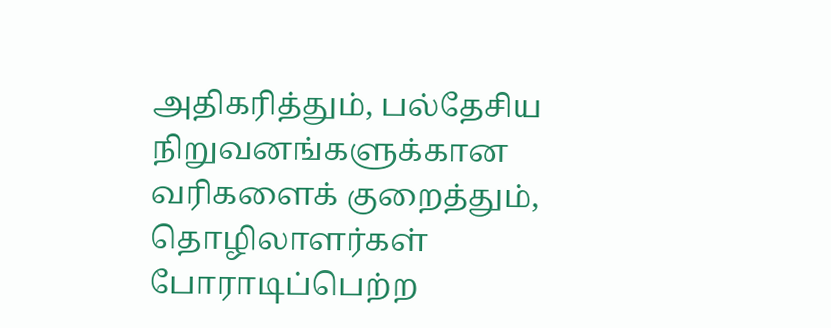அதிகரித்தும், பல்தேசிய நிறுவனங்களுக்கான வரிகளைக் குறைத்தும், தொழிலாளர்கள் போராடிப்பெற்ற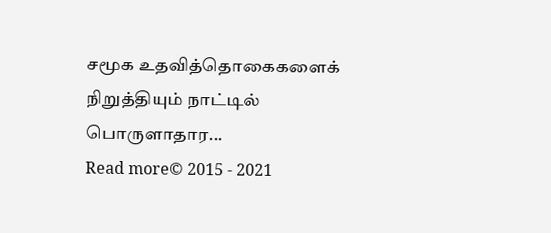சமூக உதவித்தொகைகளைக் நிறுத்தியும் நாட்டில் பொருளாதார...
Read more© 2015 - 2021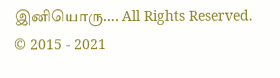இனியொரு…. All Rights Reserved.
© 2015 - 2021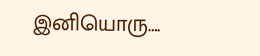இனியொரு….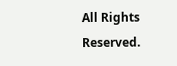All Rights Reserved.